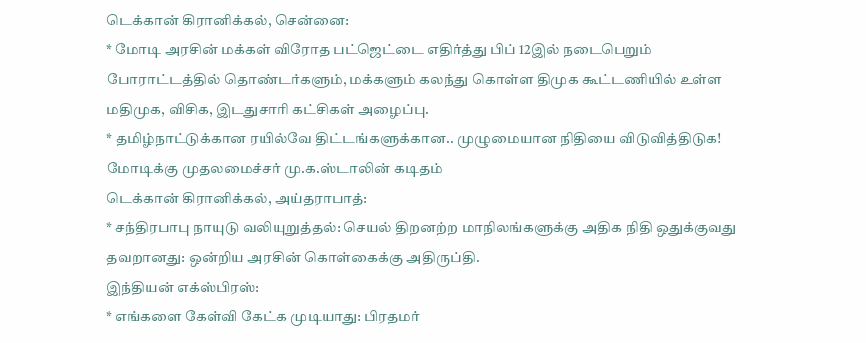டெக்கான் கிரானிக்கல், சென்னை:
* மோடி அரசின் மக்கள் விரோத பட்ஜெட்டை எதிர்த்து பிப் 12இல் நடைபெறும் போராட்டத்தில் தொண்டர்களும், மக்களும் கலந்து கொள்ள திமுக கூட்டணியில் உள்ள மதிமுக, விசிக, இடதுசாரி கட்சிகள் அழைப்பு.
* தமிழ்நாட்டுக்கான ரயில்வே திட்டங்களுக்கான.. முழுமையான நிதியை விடுவித்திடுக! மோடிக்கு முதலமைச்சர் மு.க.ஸ்டாலின் கடிதம்
டெக்கான் கிரானிக்கல், அய்தராபாத்:
* சந்திரபாபு நாயுடு வலியுறுத்தல்: செயல் திறனற்ற மாநிலங்களுக்கு அதிக நிதி ஒதுக்குவது தவறானது: ஒன்றிய அரசின் கொள்கைக்கு அதிருப்தி.
இந்தியன் எக்ஸ்பிரஸ்:
* எங்களை கேள்வி கேட்க முடியாது: பிரதமர்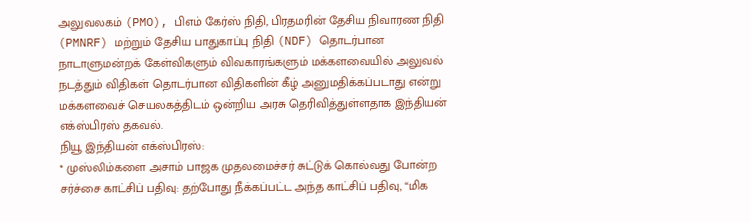அலுவலகம் (PMO), பிஎம் கேர்ஸ் நிதி, பிரதமரின் தேசிய நிவாரண நிதி (PMNRF) மற்றும் தேசிய பாதுகாப்பு நிதி (NDF) தொடர்பான நாடாளுமன்றக் கேள்விகளும் விவகாரங்களும் மக்களவையில் அலுவல் நடத்தும் விதிகள் தொடர்பான விதிகளின் கீழ் அனுமதிக்கப்படாது என்று மக்களவைச் செயலகத்திடம் ஒன்றிய அரசு தெரிவித்துள்ளதாக இந்தியன் எக்ஸ்பிரஸ் தகவல்.
நியூ இந்தியன் எக்ஸ்பிரஸ்:
* முஸ்லிம்களை அசாம் பாஜக முதலமைச்சர் சுட்டுக் கொல்வது போன்ற சர்ச்சை காட்சிப் பதிவு: தற்போது நீக்கப்பட்ட அந்த காட்சிப் பதிவு, “மிக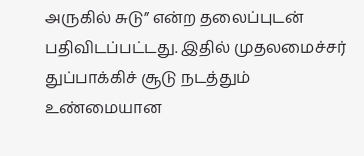அருகில் சுடு” என்ற தலைப்புடன் பதிவிடப்பட்டது. இதில் முதலமைச்சர் துப்பாக்கிச் சூடு நடத்தும் உண்மையான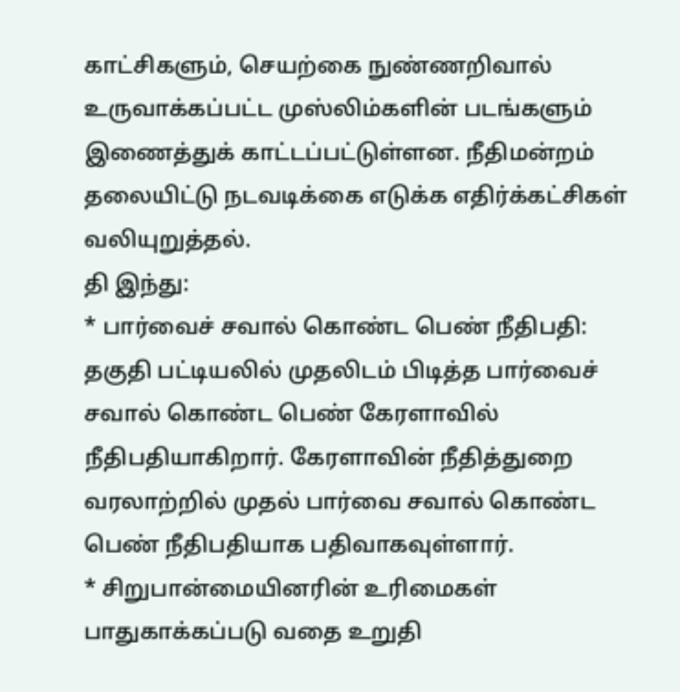காட்சிகளும், செயற்கை நுண்ணறிவால் உருவாக்கப்பட்ட முஸ்லிம்களின் படங்களும் இணைத்துக் காட்டப்பட்டுள்ளன. நீதிமன்றம் தலையிட்டு நடவடிக்கை எடுக்க எதிர்க்கட்சிகள் வலியுறுத்தல்.
தி இந்து:
* பார்வைச் சவால் கொண்ட பெண் நீதிபதி: தகுதி பட்டியலில் முதலிடம் பிடித்த பார்வைச் சவால் கொண்ட பெண் கேரளாவில் நீதிபதியாகிறார். கேரளாவின் நீதித்துறை வரலாற்றில் முதல் பார்வை சவால் கொண்ட பெண் நீதிபதியாக பதிவாகவுள்ளார்.
* சிறுபான்மையினரின் உரிமைகள் பாதுகாக்கப்படு வதை உறுதி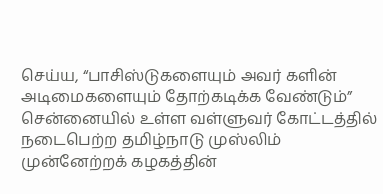செய்ய, “பாசிஸ்டுகளையும் அவர் களின் அடிமைகளையும் தோற்கடிக்க வேண்டும்” சென்னையில் உள்ள வள்ளுவர் கோட்டத்தில் நடைபெற்ற தமிழ்நாடு முஸ்லிம் முன்னேற்றக் கழகத்தின்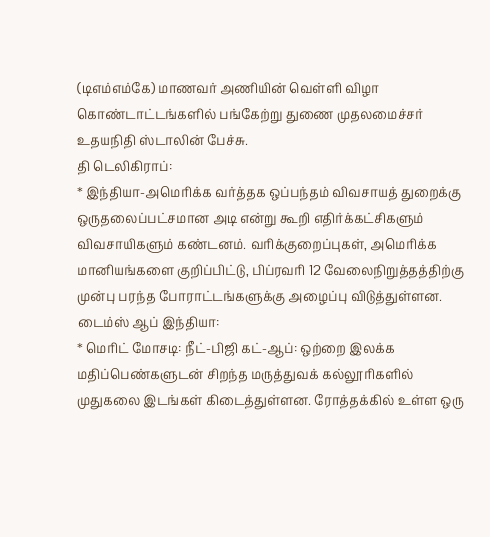(டிஎம்எம்கே) மாணவர் அணியின் வெள்ளி விழா கொண்டாட்டங்களில் பங்கேற்று துணை முதலமைச்சர் உதயநிதி ஸ்டாலின் பேச்சு.
தி டெலிகிராப்:
* இந்தியா-அமெரிக்க வர்த்தக ஒப்பந்தம் விவசாயத் துறைக்கு ஒருதலைப்பட்சமான அடி என்று கூறி எதிர்க்கட்சிகளும் விவசாயிகளும் கண்டனம். வரிக்குறைப்புகள், அமெரிக்க மானியங்களை குறிப்பிட்டு, பிப்ரவரி 12 வேலைநிறுத்தத்திற்கு முன்பு பரந்த போராட்டங்களுக்கு அழைப்பு விடுத்துள்ளன.
டைம்ஸ் ஆப் இந்தியா:
* மெரிட் மோசடி: நீட்-பிஜி கட்-ஆப்: ஒற்றை இலக்க மதிப்பெண்களுடன் சிறந்த மருத்துவக் கல்லூரிகளில் முதுகலை இடங்கள் கிடைத்துள்ளன. ரோத்தக்கில் உள்ள ஒரு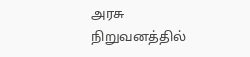அரசு நிறுவனத்தில்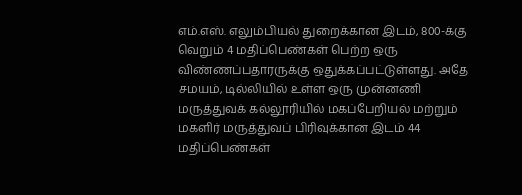எம்.எஸ். எலும்பியல் துறைக்கான இடம், 800-க்கு வெறும் 4 மதிப்பெண்கள் பெற்ற ஒரு விண்ணப்பதாரருக்கு ஒதுக்கப்பட்டுள்ளது. அதே சமயம், டில்லியில் உள்ள ஒரு முன்னணி மருத்துவக் கல்லூரியில் மகப்பேறியல் மற்றும் மகளிர் மருத்துவப் பிரிவுக்கான இடம் 44 மதிப்பெண்கள்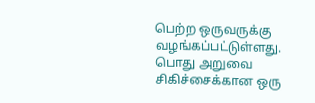பெற்ற ஒருவருக்கு வழங்கப்பட்டுள்ளது. பொது அறுவை சிகிச்சைக்கான ஒரு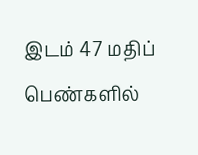இடம் 47 மதிப் பெண்களில்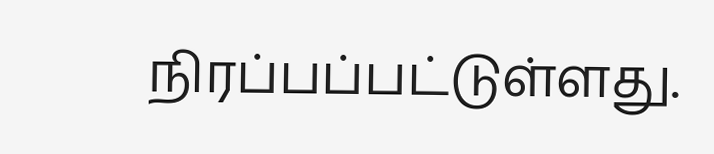நிரப்பப்பட்டுள்ளது.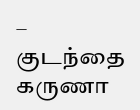– குடந்தை கருணா